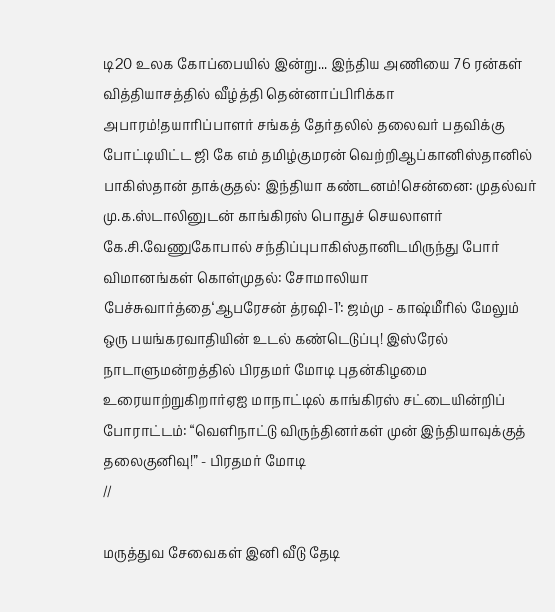டி20 உலக கோப்பையில் இன்று... இந்திய அணியை 76 ரன்கள் வித்தியாசத்தில் வீழ்த்தி தென்னாப்பிரிக்கா அபாரம்!தயாரிப்பாளர் சங்கத் தேர்தலில் தலைவர் பதவிக்கு போட்டியிட்ட ஜி கே எம் தமிழ்குமரன் வெற்றிஆப்கானிஸ்தானில் பாகிஸ்தான் தாக்குதல்: இந்தியா கண்டனம்!சென்னை: முதல்வர் மு.க.ஸ்டாலினுடன் காங்கிரஸ் பொதுச் செயலாளர் கே.சி.வேணுகோபால் சந்திப்புபாகிஸ்தானிடமிருந்து போர் விமானங்கள் கொள்முதல்: சோமாலியா பேச்சுவார்த்தை‘ஆபரேசன் த்ரஷி-1’: ஜம்மு - காஷ்மீரில் மேலும் ஒரு பயங்கரவாதியின் உடல் கண்டெடுப்பு! இஸ்ரேல் நாடாளுமன்றத்தில் பிரதமர் மோடி புதன்கிழமை உரையாற்றுகிறார்ஏஐ மாநாட்டில் காங்கிரஸ் சட்டையின்றிப் போராட்டம்: “வெளிநாட்டு விருந்தினர்கள் முன் இந்தியாவுக்குத் தலைகுனிவு!” - பிரதமர் மோடி
//

மருத்துவ சேவைகள் இனி வீடு தேடி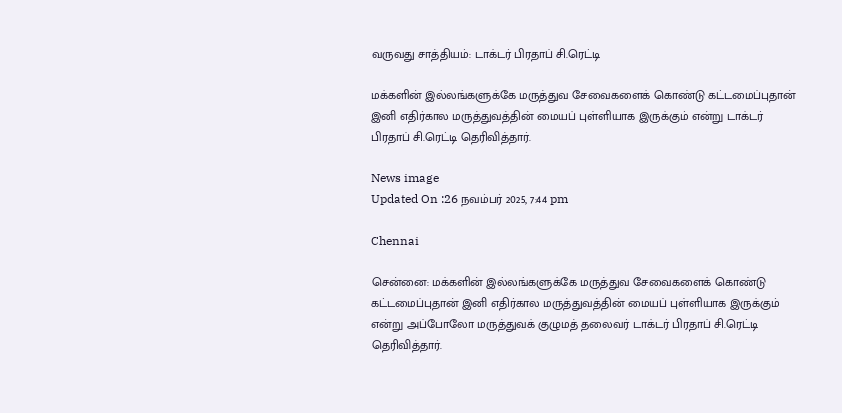வருவது சாத்தியம்: டாக்டர் பிரதாப் சி.ரெட்டி

மக்களின் இல்லங்களுக்கே மருத்துவ சேவைகளைக் கொண்டு கட்டமைப்புதான் இனி எதிர்கால மருத்துவத்தின் மையப் புள்ளியாக இருக்கும் என்று டாக்டர் பிரதாப் சி.ரெட்டி தெரிவித்தார்.

News image
Updated On :26 நவம்பர் 2025, 7:44 pm

Chennai

சென்னை: மக்களின் இல்லங்களுக்கே மருத்துவ சேவைகளைக் கொண்டு கட்டமைப்புதான் இனி எதிர்கால மருத்துவத்தின் மையப் புள்ளியாக இருக்கும் என்று அப்போலோ மருத்துவக் குழுமத் தலைவர் டாக்டர் பிரதாப் சி.ரெட்டி தெரிவித்தார்.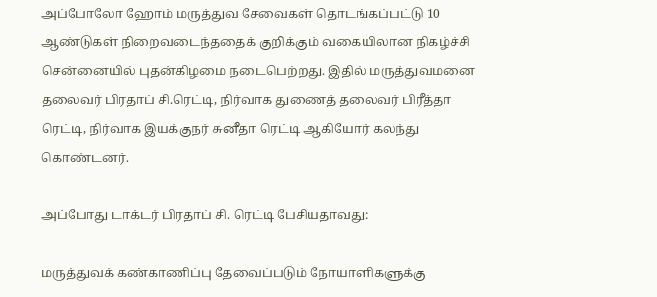அப்போலோ ஹோம் மருத்துவ சேவைகள் தொடங்கப்பட்டு 10 ஆண்டுகள் நிறைவடைந்ததைக் குறிக்கும் வகையிலான நிகழ்ச்சி சென்னையில் புதன்கிழமை நடைபெற்றது. இதில் மருத்துவமனை தலைவர் பிரதாப் சி.ரெட்டி, நிர்வாக துணைத் தலைவர் பிரீத்தா ரெட்டி, நிர்வாக இயக்குநர் சுனீதா ரெட்டி ஆகியோர் கலந்து கொண்டனர்.

அப்போது டாக்டர் பிரதாப் சி. ரெட்டி பேசியதாவது:

மருத்துவக் கண்காணிப்பு தேவைப்படும் நோயாளிகளுக்கு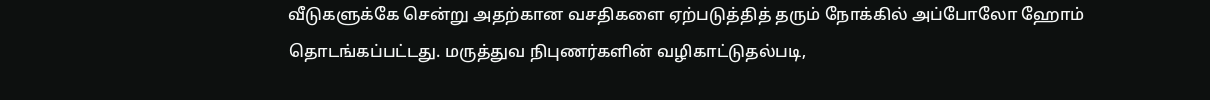வீடுகளுக்கே சென்று அதற்கான வசதிகளை ஏற்படுத்தித் தரும் நோக்கில் அப்போலோ ஹோம் தொடங்கப்பட்டது. மருத்துவ நிபுணர்களின் வழிகாட்டுதல்படி,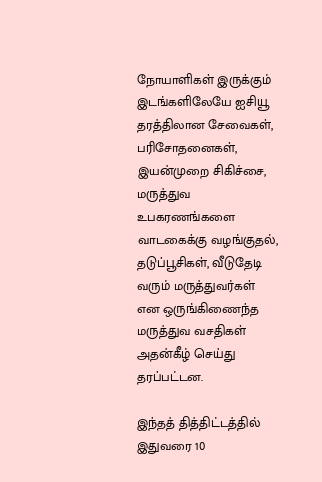நோயாளிகள் இருக்கும் இடங்களிலேயே ஐசியூ தரத்திலான சேவைகள், பரிசோதனைகள், இயன்முறை சிகிச்சை, மருத்துவ உபகரணங்களை வாடகைக்கு வழங்குதல், தடுப்பூசிகள், வீடுதேடி வரும் மருத்துவர்கள் என ஒருங்கிணைந்த மருத்துவ வசதிகள் அதன்கீழ் செய்து தரப்பட்டன.

இந்தத் தித்திட்டத்தில் இதுவரை 10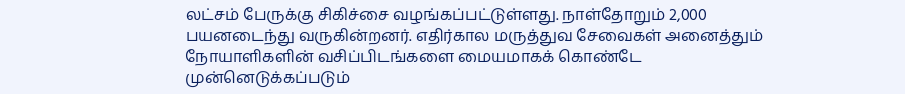லட்சம் பேருக்கு சிகிச்சை வழங்கப்பட்டுள்ளது. நாள்தோறும் 2,000 பயனடைந்து வருகின்றனர். எதிர்கால மருத்துவ சேவைகள் அனைத்தும் நோயாளிகளின் வசிப்பிடங்களை மையமாகக் கொண்டே முன்னெடுக்கப்படும்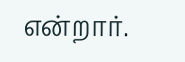என்றார்.